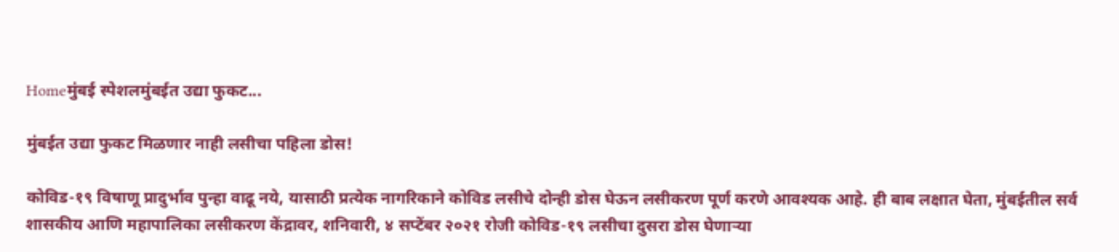Homeमुंबई स्पेशलमुंबईत उद्या फुकट...

मुंबईत उद्या फुकट मिळणार नाही लसीचा पहिला डोस!

कोविड-१९ विषाणू प्रादुर्भाव पुन्हा वाढू नये, यासाठी प्रत्येक नागरिकाने कोविड लसीचे दोन्ही डोस घेऊन लसीकरण पूर्ण करणे आवश्यक आहे. ही बाब लक्षात घेता, मुंबईतील सर्व शासकीय आणि महापालिका लसीकरण केंद्रावर, शनिवारी, ४ सप्टेंबर २०२१ रोजी कोविड-१९ लसीचा दुसरा डोस घेणाऱ्या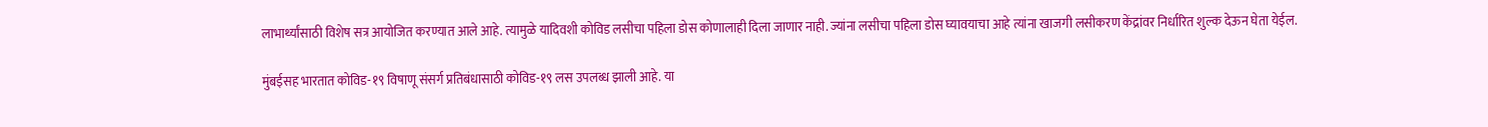लाभार्थ्‍यांसाठी विशेष सत्र आयोजित करण्यात आले आहे. त्यामुळे यादिवशी कोविड लसीचा पहिला डोस कोणालाही दिला जाणार नाही. ज्यांना लसीचा पहिला डोस घ्यावयाचा आहे त्यांना खाजगी लसीकरण केंद्रांवर निर्धारित शुल्क देऊन घेता येईल.

मुंबईसह भारतात कोविड-१९ विषाणू संसर्ग प्रतिबंधासाठी कोविड-१९ लस उपलब्ध झाली आहे. या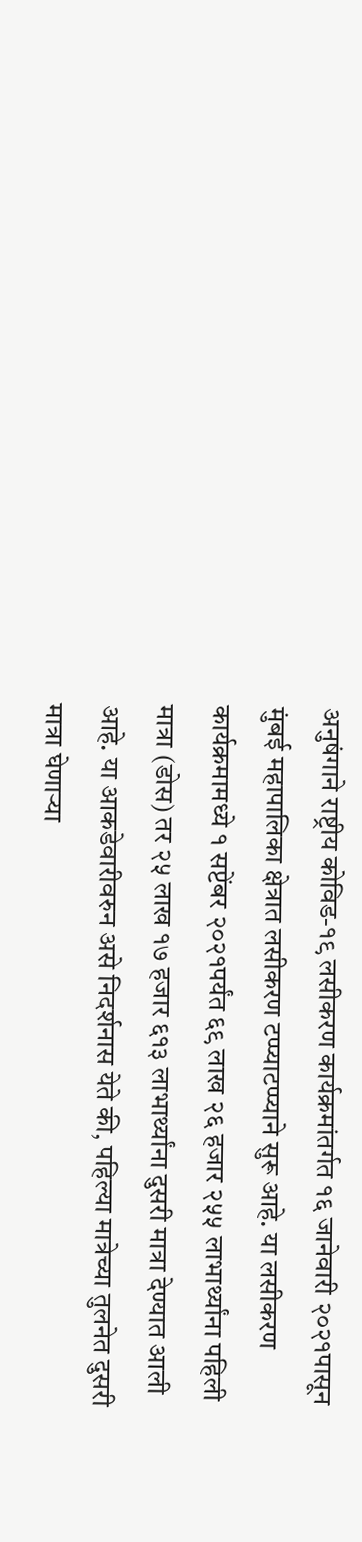अनुषंगाने राष्ट्रीय कोविड-१९ लसीकरण कार्यक्रमांतर्गत १६ जानेवारी २०२१पासून मुंबई महापालिका क्षेत्रात लसीकरण टप्प्याटप्प्याने सुरू आहे. या लसीकरण कार्यक्रमामध्‍ये १ सप्टेंबर २०२१पर्यंत ६९ लाख २६ हजार २५५ लाभार्थ्‍यांना पहिली मात्रा (डोस) तर २५ लाख १७ हजार ६१३ लाभार्थ्‍यांना दुसरी मात्रा देण्‍यात आली आहे. या आकडेवारीवरुन असे निदर्शनास येते की, पहिल्या मात्रेच्या तुलनेत दुसरी मात्रा घेणाऱ्या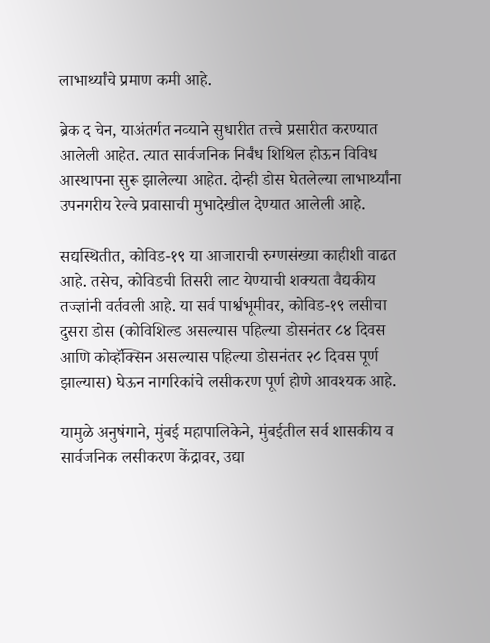लाभार्थ्‍यांचे प्रमाण कमी आहे.

ब्रेक द चेन, याअंतर्गत नव्‍याने सुधारीत तत्त्‍वे प्रसारीत करण्‍यात आलेली आहेत. त्यात सार्वजनिक निर्बंध शिथिल होऊन विविध आस्‍थापना सुरू झालेल्या आहेत. दोन्ही डोस घेतलेल्‍या लाभार्थ्‍यांना उपनगरीय रेल्‍वे प्रवासाची मुभादेखील देण्‍यात आलेली आहे.

सद्यस्थितीत, कोविड-१९ या आजाराची रुग्‍णसंख्‍या काहीशी वाढत आहे. तसेच, कोविडची तिसरी लाट येण्‍याची शक्‍यता वैद्यकीय तज्ज्ञांनी वर्तवली आहे. या सर्व पार्श्वभूमीवर, कोविड-१९ लसीचा दुसरा डोस (कोविशिल्‍ड असल्यास पहिल्या डोसनंतर ८४ दिवस आणि कोव्‍हॅक्‍सिन असल्यास पहिल्या डोसनंतर २८ दिवस पूर्ण झाल्‍यास) घेऊन नागरिकांचे लसीकरण पूर्ण होणे आवश्‍यक आहे.

यामुळे अनुषंगाने, मुंबई महापालिकेने, मुंबईतील सर्व शासकीय व सार्वजनिक लसीकरण केंद्रावर, उद्या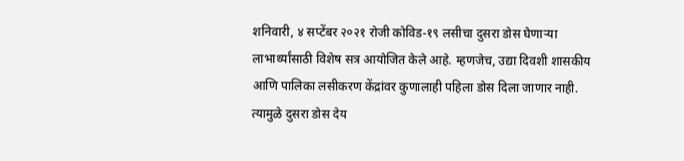शनिवारी, ४ सप्टेंबर २०२१ रोजी कोविड-१९ लसीचा दुसरा डोस घेणाऱ्या लाभार्थ्‍यांसाठी विशेष सत्र आयोजित केले आहे. म्हणजेच, उद्या दिवशी शासकीय आणि पालिका लसीकरण केंद्रांवर कुणालाही पहिला डोस दिला जाणार नाही. त्यामुळे दुसरा डोस देय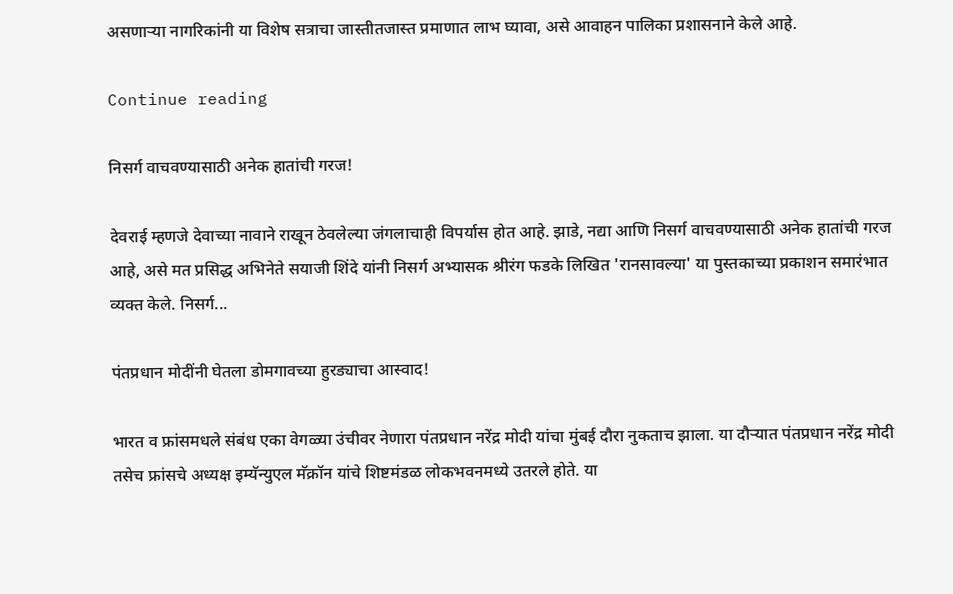असणाऱ्या नागरिकांनी या विशेष सत्राचा जास्‍तीतजास्‍त प्रमाणात लाभ घ्यावा, असे आवाहन पालिका प्रशासनाने केले आहे.

Continue reading

निसर्ग वाचवण्यासाठी अनेक हातांची गरज!

देवराई म्हणजे देवाच्या नावाने राखून ठेवलेल्या जंगलाचाही विपर्यास होत आहे. झाडे, नद्या आणि निसर्ग वाचवण्यासाठी अनेक हातांची गरज आहे, असे मत प्रसिद्ध अभिनेते सयाजी शिंदे यांनी निसर्ग अभ्यासक श्रीरंग फडके लिखित 'रानसावल्या' या पुस्तकाच्या प्रकाशन समारंभात व्यक्त केले. निसर्ग...

पंतप्रधान मोदींनी घेतला डोमगावच्या हुरड्याचा आस्वाद!

भारत व फ्रांसमधले संबंध एका वेगळ्या उंचीवर नेणारा पंतप्रधान नरेंद्र मोदी यांचा मुंबई दौरा नुकताच झाला. या दौऱ्यात पंतप्रधान नरेंद्र मोदी तसेच फ्रांसचे अध्यक्ष इम्यॅन्युएल मॅक्रॉन यांचे शिष्टमंडळ लोकभवनमध्ये उतरले होते. या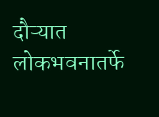दौऱ्यात लोकभवनातर्फे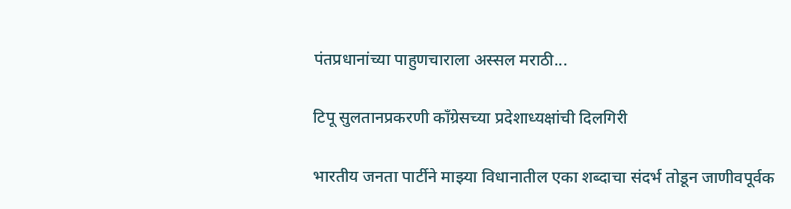पंतप्रधानांच्या पाहुणचाराला अस्सल मराठी...

टिपू सुलतानप्रकरणी काँग्रेसच्या प्रदेशाध्यक्षांची दिलगिरी

भारतीय जनता पार्टीने माझ्या विधानातील एका शब्दाचा संदर्भ तोडून जाणीवपूर्वक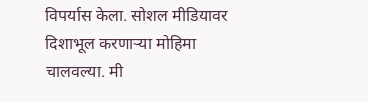विपर्यास केला. सोशल मीडियावर दिशाभूल करणाऱ्या मोहिमा चालवल्या. मी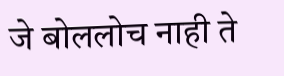जे बोललोच नाही ते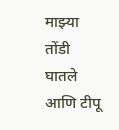माझ्या तोंडी घातले आणि टीपू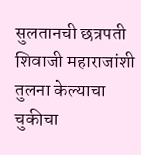सुलतानची छत्रपती शिवाजी महाराजांशी तुलना केल्याचा चुकीचा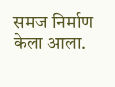समज निर्माण केला आला.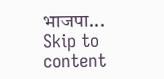भाजपा...
Skip to content